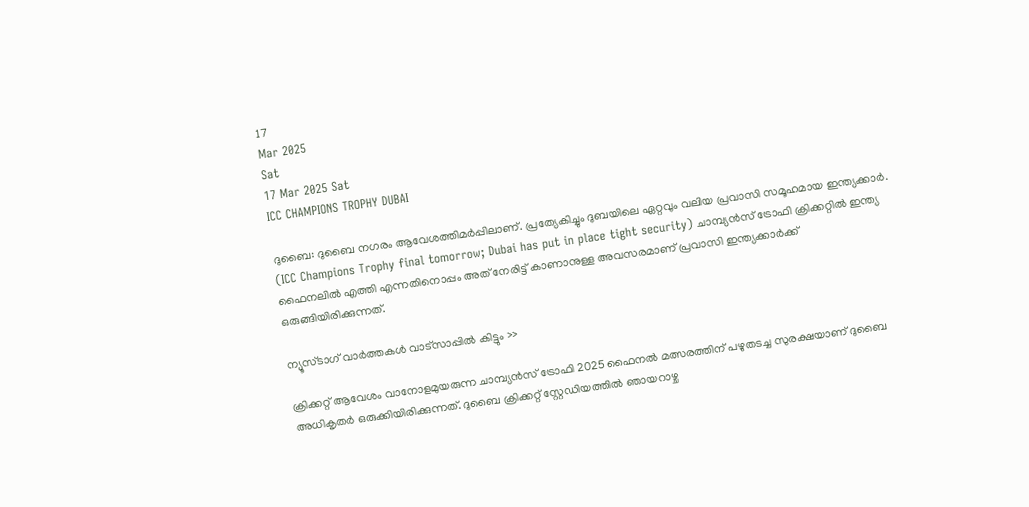17
Mar 2025
Sat
17 Mar 2025 Sat
ICC CHAMPIONS TROPHY DUBAI

ദുബൈ: ദുബൈ നഗരം ആവേശത്തിമര്‍പ്പിലാണ്. പ്രത്യേകിച്ചും ദുബയിലെ ഏറ്റവും വലിയ പ്രവാസി സമൂഹമായ ഇന്ത്യക്കാര്‍. (ICC Champions Trophy final tomorrow; Dubai has put in place tight security) ചാമ്പ്യന്‍സ് ട്രോഫി ക്രിക്കറ്റില്‍ ഇന്ത്യ ഫൈനലില്‍ എത്തി എന്നതിനൊപ്പം അത് നേരിട്ട് കാണാനുള്ള അവസരമാണ് പ്രവാസി ഇന്ത്യക്കാര്‍ക്ക് ഒരുങ്ങിയിരിക്കുന്നത്.

ന്യൂസ്ടാഗ് വാര്‍ത്തകള്‍ വാട്‌സാപ്പില്‍ കിട്ടും >>

ക്രിക്കറ്റ് ആവേശം വാനോളമുയരുന്ന ചാമ്പ്യന്‍സ് ട്രോഫി 2025 ഫൈനല്‍ മത്സരത്തിന് പഴുതടച്ച സുരക്ഷയാണ് ദുബൈ അധികൃതര്‍ ഒരുക്കിയിരിക്കുന്നത്. ദുബൈ ക്രിക്കറ്റ് സ്റ്റേഡിയത്തില്‍ ഞായറാഴ്ച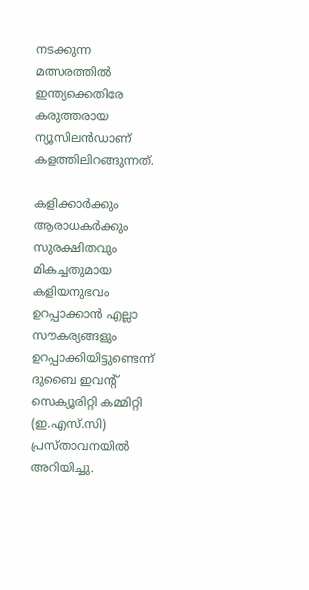നടക്കുന്ന മത്സരത്തില്‍ ഇന്ത്യക്കെതിരേ കരുത്തരായ ന്യൂസിലന്‍ഡാണ് കളത്തിലിറങ്ങുന്നത്.

കളിക്കാര്‍ക്കും ആരാധകര്‍ക്കും സുരക്ഷിതവും മികച്ചതുമായ കളിയനുഭവം ഉറപ്പാക്കാന്‍ എല്ലാ സൗകര്യങ്ങളും ഉറപ്പാക്കിയിട്ടുണ്ടെന്ന് ദുബൈ ഇവന്റ് സെക്യൂരിറ്റി കമ്മിറ്റി (ഇ.എസ്.സി) പ്രസ്താവനയില്‍ അറിയിച്ചു.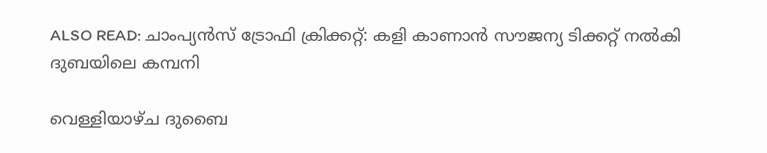ALSO READ: ചാംപ്യന്‍സ് ട്രോഫി ക്രിക്കറ്റ്: കളി കാണാന്‍ സൗജന്യ ടിക്കറ്റ് നല്‍കി ദുബയിലെ കമ്പനി

വെള്ളിയാഴ്ച ദുബൈ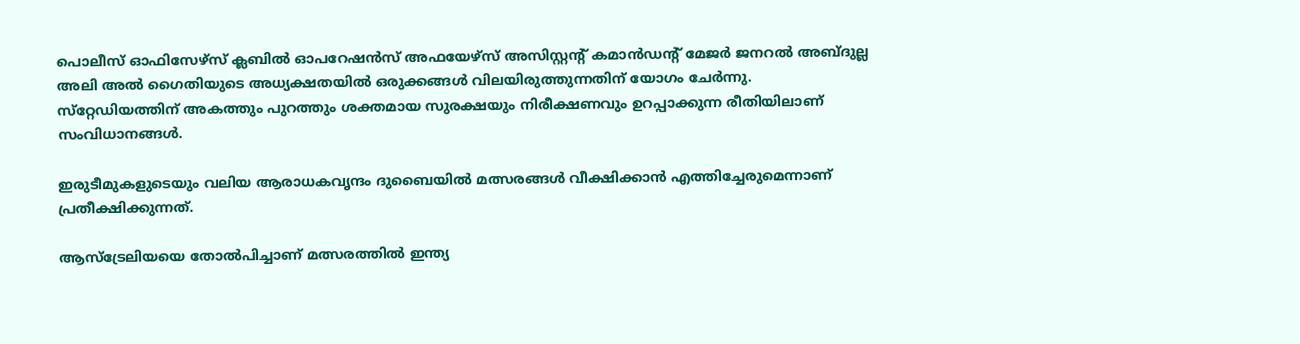പൊലീസ് ഓഫിസേഴ്സ് ക്ലബില്‍ ഓപറേഷന്‍സ് അഫയേഴ്സ് അസിസ്റ്റന്റ് കമാന്‍ഡന്റ് മേജര്‍ ജനറല്‍ അബ്ദുല്ല അലി അല്‍ ഗൈതിയുടെ അധ്യക്ഷതയില്‍ ഒരുക്കങ്ങള്‍ വിലയിരുത്തുന്നതിന് യോഗം ചേര്‍ന്നു. സ്‌റ്റേഡിയത്തിന് അകത്തും പുറത്തും ശക്തമായ സുരക്ഷയും നിരീക്ഷണവും ഉറപ്പാക്കുന്ന രീതിയിലാണ് സംവിധാനങ്ങള്‍.

ഇരുടീമുകളുടെയും വലിയ ആരാധകവൃന്ദം ദുബൈയില്‍ മത്സരങ്ങള്‍ വീക്ഷിക്കാന്‍ എത്തിച്ചേരുമെന്നാണ് പ്രതീക്ഷിക്കുന്നത്.

ആസ്‌ട്രേലിയയെ തോല്‍പിച്ചാണ് മത്സരത്തില്‍ ഇന്ത്യ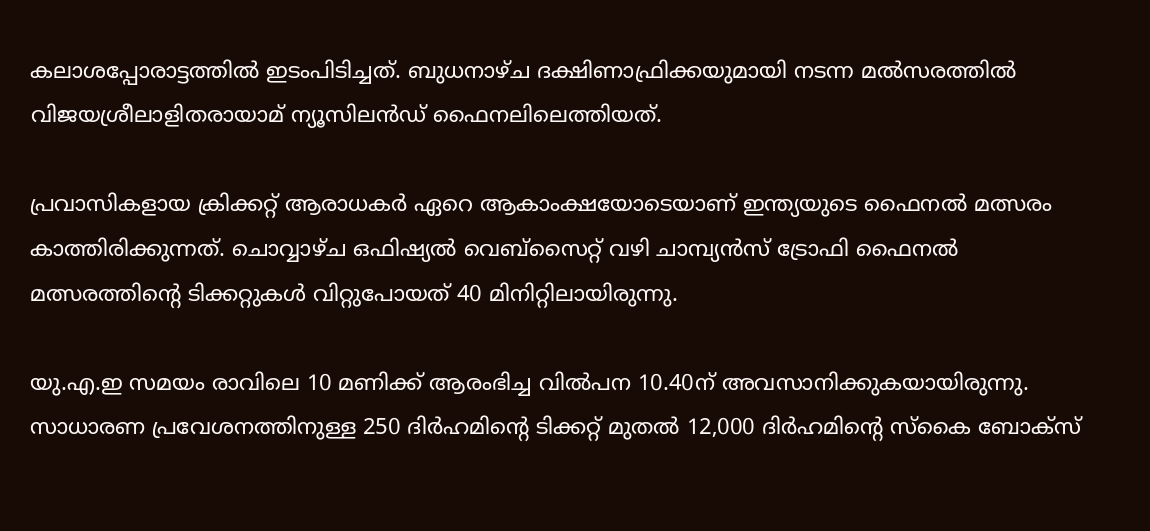കലാശപ്പോരാട്ടത്തില്‍ ഇടംപിടിച്ചത്. ബുധനാഴ്ച ദക്ഷിണാഫ്രിക്കയുമായി നടന്ന മല്‍സരത്തില്‍ വിജയശ്രീലാളിതരായാമ് ന്യൂസിലന്‍ഡ് ഫൈനലിലെത്തിയത്.

പ്രവാസികളായ ക്രിക്കറ്റ് ആരാധകര്‍ ഏറെ ആകാംക്ഷയോടെയാണ് ഇന്ത്യയുടെ ഫൈനല്‍ മത്സരം കാത്തിരിക്കുന്നത്. ചൊവ്വാഴ്ച ഒഫിഷ്യല്‍ വെബ്‌സൈറ്റ് വഴി ചാമ്പ്യന്‍സ് ട്രോഫി ഫൈനല്‍ മത്സരത്തിന്റെ ടിക്കറ്റുകള്‍ വിറ്റുപോയത് 40 മിനിറ്റിലായിരുന്നു.

യു.എ.ഇ സമയം രാവിലെ 10 മണിക്ക് ആരംഭിച്ച വില്‍പന 10.40ന് അവസാനിക്കുകയായിരുന്നു. സാധാരണ പ്രവേശനത്തിനുള്ള 250 ദിര്‍ഹമിന്റെ ടിക്കറ്റ് മുതല്‍ 12,000 ദിര്‍ഹമിന്റെ സ്‌കൈ ബോക്‌സ്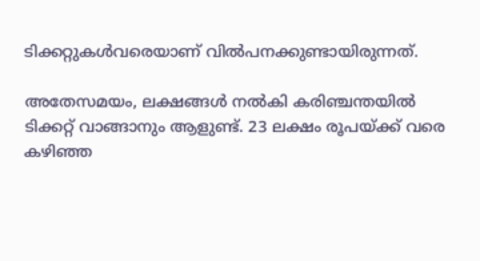ടിക്കറ്റുകള്‍വരെയാണ് വില്‍പനക്കുണ്ടായിരുന്നത്.

അതേസമയം, ലക്ഷങ്ങള്‍ നല്‍കി കരിഞ്ചന്തയില്‍ ടിക്കറ്റ് വാങ്ങാനും ആളുണ്ട്. 23 ലക്ഷം രൂപയ്ക്ക് വരെ കഴിഞ്ഞ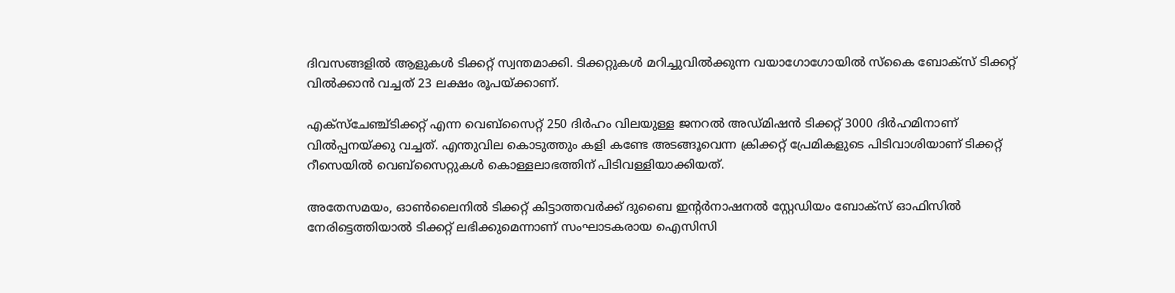ദിവസങ്ങളില്‍ ആളുകള്‍ ടിക്കറ്റ് സ്വന്തമാക്കി. ടിക്കറ്റുകള്‍ മറിച്ചുവില്‍ക്കുന്ന വയാഗോഗോയില്‍ സ്‌കൈ ബോക്സ് ടിക്കറ്റ് വില്‍ക്കാന്‍ വച്ചത് 23 ലക്ഷം രൂപയ്ക്കാണ്.

എക്‌സ്‌ചേഞ്ച്ടിക്കറ്റ് എന്ന വെബ്‌സൈറ്റ് 250 ദിര്‍ഹം വിലയുള്ള ജനറല്‍ അഡ്മിഷന്‍ ടിക്കറ്റ് 3000 ദിര്‍ഹമിനാണ് വില്‍പ്പനയ്ക്കു വച്ചത്. എന്തുവില കൊടുത്തും കളി കണ്ടേ അടങ്ങൂവെന്ന ക്രിക്കറ്റ് പ്രേമികളുടെ പിടിവാശിയാണ് ടിക്കറ്റ് റീസെയില്‍ വെബ്സൈറ്റുകള്‍ കൊള്ളലാഭത്തിന് പിടിവള്ളിയാക്കിയത്.

അതേസമയം, ഓണ്‍ലൈനില്‍ ടിക്കറ്റ് കിട്ടാത്തവര്‍ക്ക് ദുബൈ ഇന്റര്‍നാഷനല്‍ സ്റ്റേഡിയം ബോക്‌സ് ഓഫിസില്‍ നേരിട്ടെത്തിയാല്‍ ടിക്കറ്റ് ലഭിക്കുമെന്നാണ് സംഘാടകരായ ഐസിസി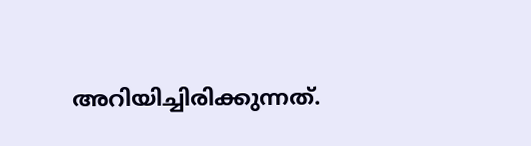അറിയിച്ചിരിക്കുന്നത്.